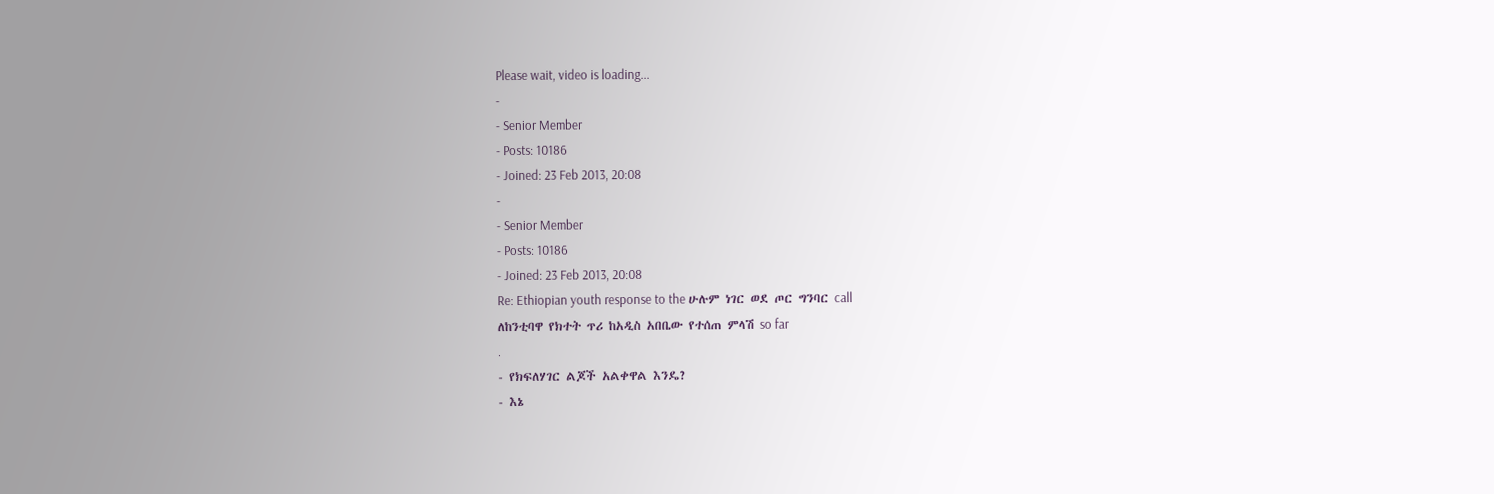Please wait, video is loading...
-
- Senior Member
- Posts: 10186
- Joined: 23 Feb 2013, 20:08
-
- Senior Member
- Posts: 10186
- Joined: 23 Feb 2013, 20:08
Re: Ethiopian youth response to the ሁሉም ነገር ወደ ጦር ግንባር call
ለከንቲባዋ የክተት ጥሪ ከአዲስ አበቤው የተሰጠ ምላሽ so far
.
- የክፍለሃገር ልጆች አልቀዋል እንዴ?
- እኔ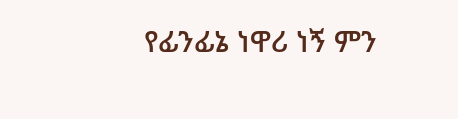የፊንፊኔ ነዋሪ ነኝ ምን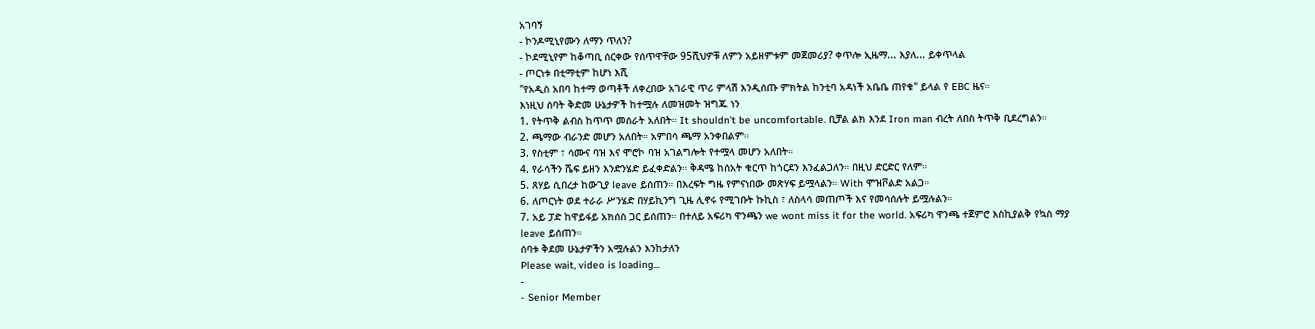አገባኝ
- ኮንዶሚኒየሙን ለማን ጥለን?
- ኮደሚኒየም ከቆጣቢ ሰርቀው የሰጥዋቸው 95ሺህዎቹ ለምን አይዘምቱም መጀመሪያ? ቀጥሎ ኢዜማ... እያለ... ይቀጥላል
- ጦርነቱ በቲማቲም ከሆነ እሺ
"የአዲስ አበባ ከተማ ወጣቶች ለቀረበው አገራዊ ጥሪ ምላሽ እንዲሰጡ ምክትል ከንቲባ አዳነች አቤቤ ጠየቁ" ይላል የ EBC ዜና።
እነዚህ ሰባት ቅድመ ሁኔታዎች ከተሟሉ ለመዝመት ዝግጁ ነን
1. የትጥቅ ልብስ ከጥጥ መሰራት አለበት። It shouldn't be uncomfortable. ቢቻል ልክ እንደ Iron man ብረት ለበስ ትጥቅ ቢደረግልን።
2. ጫማው ብራንድ መሆን አለበት። አምበሳ ጫማ አንቀበልም።
3. የስቲም ፣ ሳሙና ባዝ እና ሞሮኮ ባዝ አገልግሎት የተሟላ መሆን አለበት።
4. የራሳችን ሼፍ ይዘን እንድንሄድ ይፈቀድልን። ቅዳሜ ከሰአት ቁርጥ ከጎርደን እንፈልጋለን። በዚህ ድርድር የለም።
5. ጸሃይ ሲበረታ ከውጊያ leave ይሰጠን። በእረፍት ግዜ የምናነበው መጽሃፍ ይሟላልን። With ሞዝቮልድ አልጋ።
6. ለጦርነት ወደ ተራራ ሥንሄድ በሃይኪንግ ጊዜ ሊኖሩ የሚገቡት ኩኪስ ፣ ለስላሳ መጠጦች እና የመሳሰሉት ይሟሉልን።
7. አይ ፓድ ከዋይፋይ አክሰስ ጋር ይሰጠን። በተለይ አፍሪካ ዋንጫን we wont miss it for the world. አፍሪካ ዋንጫ ተጀምሮ እስኪያልቅ የኳስ ማያ leave ይሰጠን።
ሰባቱ ቅደመ ሁኔታዎችን አሟሉልን እንከታለን
Please wait, video is loading...
-
- Senior Member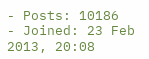- Posts: 10186
- Joined: 23 Feb 2013, 20:08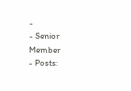-
- Senior Member
- Posts: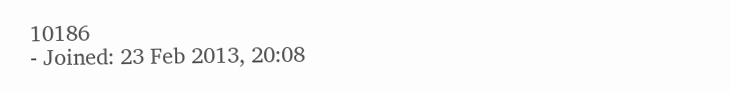10186
- Joined: 23 Feb 2013, 20:08